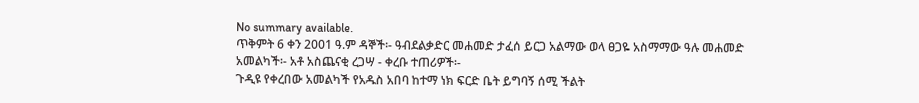No summary available.
ጥቅምት 6 ቀን 2001 ዓ.ም ዳኞች፡- ዓብደልቃድር መሐመድ ታፈሰ ይርጋ አልማው ወላ ፀጋዬ አስማማው ዓሉ መሐመድ አመልካች፡- አቶ አስጨናቂ ረጋሣ - ቀረቡ ተጠሪዎች፡-
ጉዲዩ የቀረበው አመልካች የአዱስ አበባ ከተማ ነክ ፍርድ ቤት ይግባኝ ሰሚ ችልት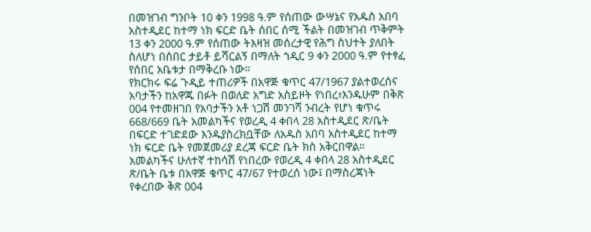በመዝገብ ግንቦት 10 ቀን 1998 ዓ.ም የሰጠው ውሣኔና የአዱስ አበባ አስተዲደር ከተማ ነክ ፍርድ ቤት ሰበር ሰሚ ችልት በመዝገብ ጥቅምት 13 ቀን 2000 ዓ.ም የሰጠው ትእዛዝ መሰረታዊ የሕግ ስህተት ያለበት ስለሆነ በሰበር ታይቶ ይሻርልኝ በማለት ኀዲር 9 ቀን 2000 ዓ.ም የተፃፈ የሰበር አቤቱታ በማቅረቡ ነው።
የክርክሩ ፍሬ ጉዲይ ተጠሪዎች በአዋጅ ቁጥር 47/1967 ያልተወረሰና አባታችን ከአዋጁ በፉት በወለድ አግድ አስይዞት የነበረ፣እንዱሁም በቅጽ 004 የተመዘገበ የአባታችን አቶ ነጋሽ መንገሻ ንብረት የሆነ ቁጥሩ 668/669 ቤት አመልካችና የወረዲ 4 ቀበላ 28 አስተዲደር ጽ/ቤት በፍርድ ተገድደው እንዱያስረክቧቸው ለአዱስ አበባ አስተዲደር ከተማ ነክ ፍርድ ቤት የመጀመሪያ ደረጃ ፍርድ ቤት ክስ አቅርበዋል። አመልካችና ሁለተኛ ተከሳሽ የነበረው የወረዲ 4 ቀበላ 28 አስተዲደር ጽ/ቤት ቤቱ በአዋጅ ቁጥር 47/67 የተወረሰ ነው፤ በማስረጃነት የቀረበው ቅጽ 004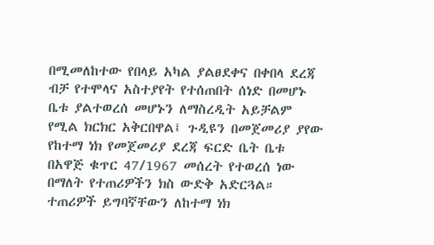በሚመለከተው የበላይ አካል ያልፀደቀና በቀበላ ደረጃ ብቻ የተሞላና አስተያየት የተሰጠበት ሰነድ በመሆኑ ቤቱ ያልተወረሰ መሆኑን ለማስረዲት አይቻልም የሚል ክርክር አቅርበዋል፤ ጉዲዩን በመጀመሪያ ያየው የከተማ ነክ የመጀመሪያ ደረጃ ፍርድ ቤት ቤቱ በአዋጅ ቁጥር 47/1967 መሰረት የተወረሰ ነው በማለት የተጠሪዎችን ክስ ውድቅ አድርጓል። ተጠሪዎች ይግባኛቸውን ለከተማ ነክ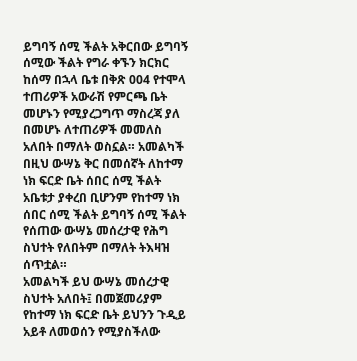ይግባኝ ሰሚ ችልት አቅርበው ይግባኝ ሰሚው ችልት የግራ ቀኙን ክርክር ከሰማ በኋላ ቤቱ በቅጽ 004 የተሞላ ተጠሪዎች አውራሽ የምርጫ ቤት መሆኑን የሚያረጋግጥ ማስረጃ ያለ በመሆኑ ለተጠሪዎች መመለስ አለበት በማለት ወስኗል። አመልካች በዚህ ውሣኔ ቅር በመሰኛት ለከተማ ነክ ፍርድ ቤት ሰበር ሰሚ ችልት አቤቱታ ያቀረበ ቢሆንም የከተማ ነክ ሰበር ሰሚ ችልት ይግባኝ ሰሚ ችልት የሰጠው ውሣኔ መሰረታዊ የሕግ ስህተት የለበትም በማለት ትእዛዝ ሰጥቷል።
አመልካች ይህ ውሣኔ መሰረታዊ ስህተት አለበት፤ በመጀመሪያም የከተማ ነክ ፍርድ ቤት ይህንን ጉዲይ አይቶ ለመወሰን የሚያስችለው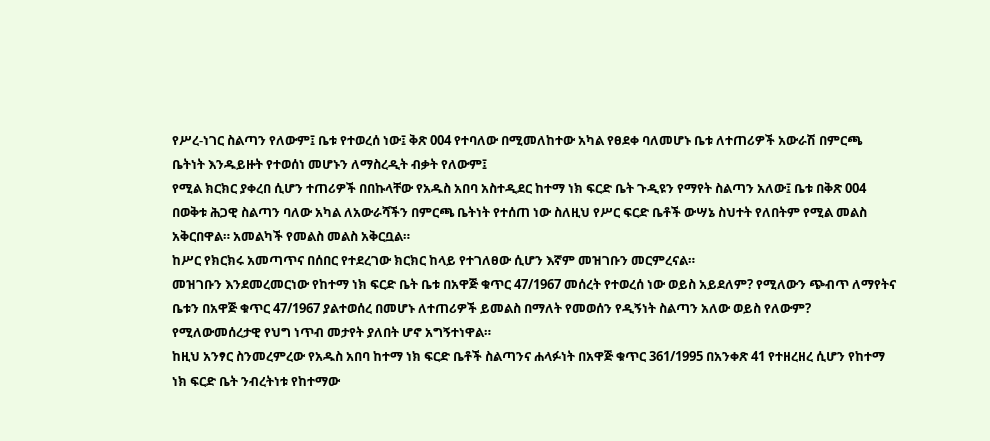የሥረ-ነገር ስልጣን የለውም፤ ቤቱ የተወረሰ ነው፤ ቅጽ 004 የተባለው በሚመለከተው አካል የፀደቀ ባለመሆኑ ቤቱ ለተጠሪዎች አውራሽ በምርጫ ቤትነት እንዱይዙት የተወሰነ መሆኑን ለማስረዲት ብቃት የለውም፤
የሚል ክርክር ያቀረበ ሲሆን ተጠሪዎች በበኩላቸው የአዱስ አበባ አስተዲደር ከተማ ነክ ፍርድ ቤት ጉዲዩን የማየት ስልጣን አለው፤ ቤቱ በቅጽ 004 በወቅቱ ሕጋዊ ስልጣን ባለው አካል ለአውራሻችን በምርጫ ቤትነት የተሰጠ ነው ስለዚህ የሥር ፍርድ ቤቶች ውሣኔ ስህተት የለበትም የሚል መልስ አቅርበዋል። አመልካች የመልስ መልስ አቅርቧል።
ከሥር የክርክሩ አመጣጥና በሰበር የተደረገው ክርክር ከላይ የተገለፀው ሲሆን እኛም መዝገቡን መርምረናል።
መዝገቡን እንደመረመርነው የከተማ ነክ ፍርድ ቤት ቤቱ በአዋጅ ቁጥር 47/1967 መሰረት የተወረሰ ነው ወይስ አይደለም? የሚለውን ጭብጥ ለማየትና ቤቱን በአዋጅ ቁጥር 47/1967 ያልተወሰረ በመሆኑ ለተጠሪዎች ይመልስ በማለት የመወሰን የዲኝነት ስልጣን አለው ወይስ የለውም? የሚለውመሰረታዊ የህግ ነጥብ መታየት ያለበት ሆኖ አግኝተነዋል።
ከዚህ አንፃር ስንመረምረው የአዱስ አበባ ከተማ ነክ ፍርድ ቤቶች ስልጣንና ሐላፉነት በአዋጅ ቁጥር 361/1995 በአንቀጽ 41 የተዘረዘረ ሲሆን የከተማ ነክ ፍርድ ቤት ንብረትነቱ የከተማው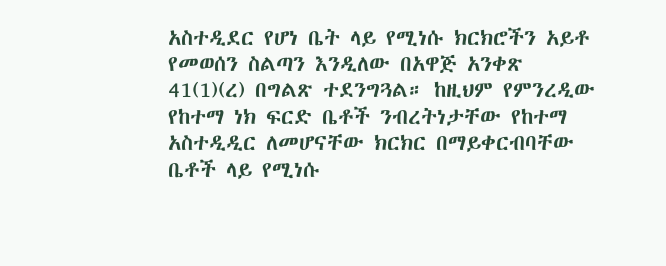አስተዲደር የሆነ ቤት ላይ የሚነሱ ክርክሮችን አይቶ የመወሰን ስልጣን እንዲለው በአዋጅ አንቀጽ 41(1)(ረ) በግልጽ ተደንግጓል። ከዚህም የምንረዲው የከተማ ነክ ፍርድ ቤቶች ንብረትነታቸው የከተማ አስተዲዲር ለመሆናቸው ክርክር በማይቀርብባቸው ቤቶች ላይ የሚነሱ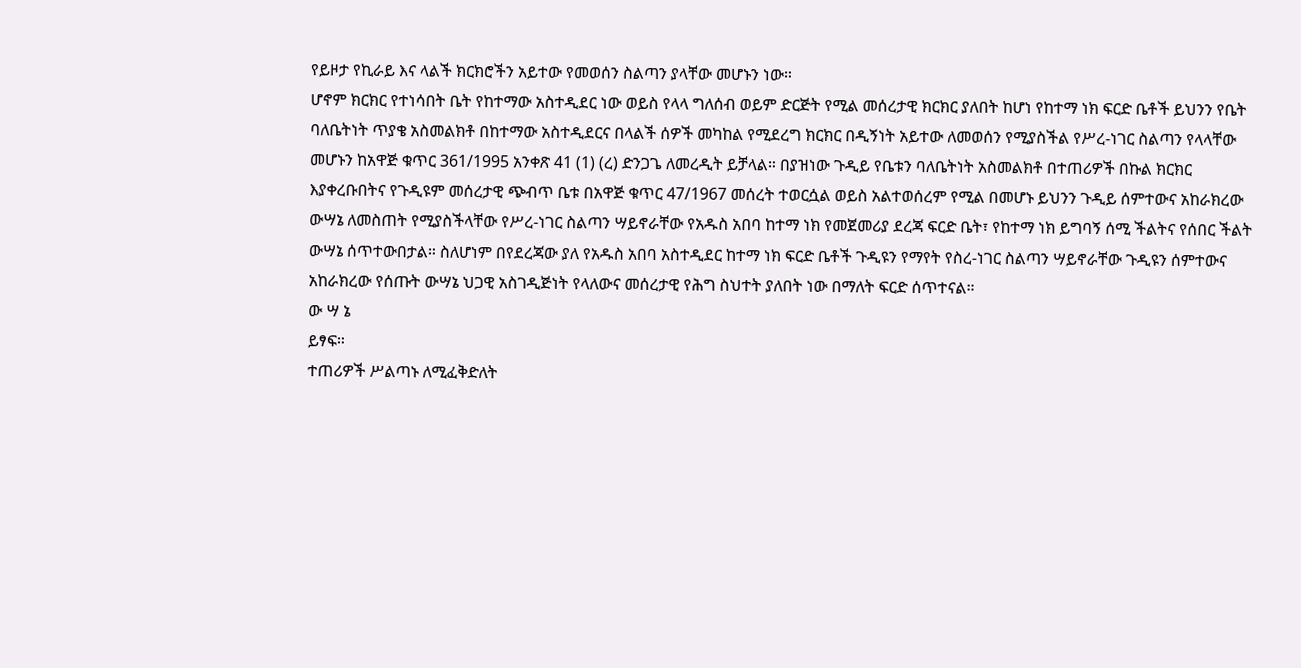የይዞታ የኪራይ እና ላልች ክርክሮችን አይተው የመወሰን ስልጣን ያላቸው መሆኑን ነው።
ሆኖም ክርክር የተነሳበት ቤት የከተማው አስተዲደር ነው ወይስ የላላ ግለሰብ ወይም ድርጅት የሚል መሰረታዊ ክርክር ያለበት ከሆነ የከተማ ነክ ፍርድ ቤቶች ይህንን የቤት ባለቤትነት ጥያቄ አስመልክቶ በከተማው አስተዲደርና በላልች ሰዎች መካከል የሚደረግ ክርክር በዲኝነት አይተው ለመወሰን የሚያስችል የሥረ-ነገር ስልጣን የላላቸው መሆኑን ከአዋጅ ቁጥር 361/1995 አንቀጽ 41 (1) (ረ) ድንጋጌ ለመረዲት ይቻላል። በያዝነው ጉዲይ የቤቱን ባለቤትነት አስመልክቶ በተጠሪዎች በኩል ክርክር እያቀረቡበትና የጉዲዩም መሰረታዊ ጭብጥ ቤቱ በአዋጅ ቁጥር 47/1967 መሰረት ተወርሷል ወይስ አልተወሰረም የሚል በመሆኑ ይህንን ጉዲይ ሰምተውና አከራክረው ውሣኔ ለመስጠት የሚያስችላቸው የሥረ-ነገር ስልጣን ሣይኖራቸው የአዱስ አበባ ከተማ ነክ የመጀመሪያ ደረጃ ፍርድ ቤት፣ የከተማ ነክ ይግባኝ ሰሚ ችልትና የሰበር ችልት ውሣኔ ሰጥተውበታል። ስለሆነም በየደረጃው ያለ የአዱስ አበባ አስተዲደር ከተማ ነክ ፍርድ ቤቶች ጉዲዩን የማየት የስረ-ነገር ስልጣን ሣይኖራቸው ጉዲዩን ሰምተውና አከራክረው የሰጡት ውሣኔ ህጋዊ አስገዲጅነት የላለውና መሰረታዊ የሕግ ስህተት ያለበት ነው በማለት ፍርድ ሰጥተናል።
ው ሣ ኔ
ይፃፍ።
ተጠሪዎች ሥልጣኑ ለሚፈቅድለት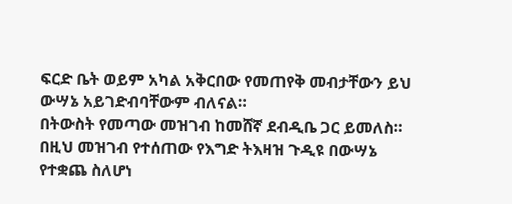ፍርድ ቤት ወይም አካል አቅርበው የመጠየቅ መብታቸውን ይህ ውሣኔ አይገድብባቸውም ብለናል።
በትውስት የመጣው መዝገብ ከመሸኛ ደብዲቤ ጋር ይመለስ።
በዚህ መዝገብ የተሰጠው የእግድ ትእዛዝ ጉዲዩ በውሣኔ የተቋጨ ስለሆነ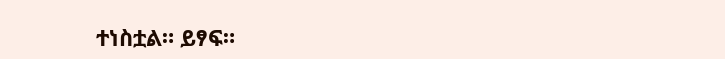ተነስቷል። ይፃፍ።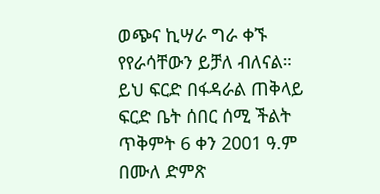ወጭና ኪሣራ ግራ ቀኙ የየራሳቸውን ይቻለ ብለናል።
ይህ ፍርድ በፋዳራል ጠቅላይ ፍርድ ቤት ሰበር ሰሚ ችልት ጥቅምት 6 ቀን 2001 ዓ.ም በሙለ ድምጽ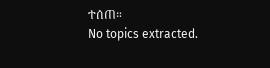ተሰጠ።
No topics extracted.